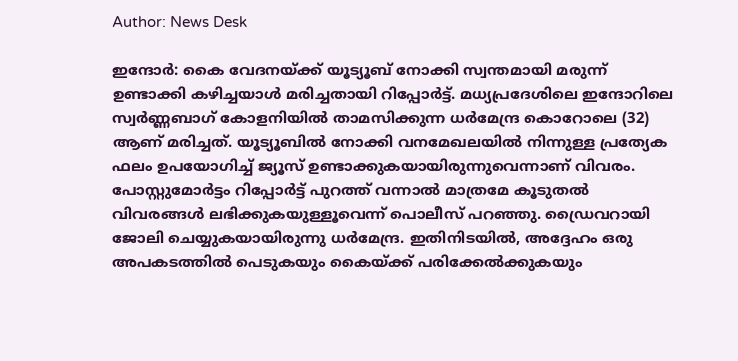Author: News Desk

ഇന്ദോർ: കൈ വേദനയ്ക്ക് യൂട്യൂബ് നോക്കി സ്വന്തമായി മരുന്ന് ഉണ്ടാക്കി കഴിച്ചയാൾ മരിച്ചതായി റിപ്പോർട്ട്. മധ്യപ്രദേശിലെ ഇന്ദോറിലെ സ്വർണ്ണബാഗ് കോളനിയിൽ താമസിക്കുന്ന ധര്‍മേന്ദ്ര കൊറോലെ (32) ആണ് മരിച്ചത്. യൂട്യൂബിൽ നോക്കി വനമേഖലയിൽ നിന്നുള്ള പ്രത്യേക ഫലം ഉപയോഗിച്ച് ജ്യൂസ് ഉണ്ടാക്കുകയായിരുന്നുവെന്നാണ് വിവരം. പോസ്റ്റുമോർട്ടം റിപ്പോർട്ട് പുറത്ത് വന്നാൽ മാത്രമേ കൂടുതൽ വിവരങ്ങൾ ലഭിക്കുകയുള്ളൂവെന്ന് പൊലീസ് പറഞ്ഞു. ഡ്രൈവറായി ജോലി ചെയ്യുകയായിരുന്നു ധർമേന്ദ്ര. ഇതിനിടയിൽ, അദ്ദേഹം ഒരു അപകടത്തിൽ പെടുകയും കൈയ്ക്ക് പരിക്കേൽക്കുകയും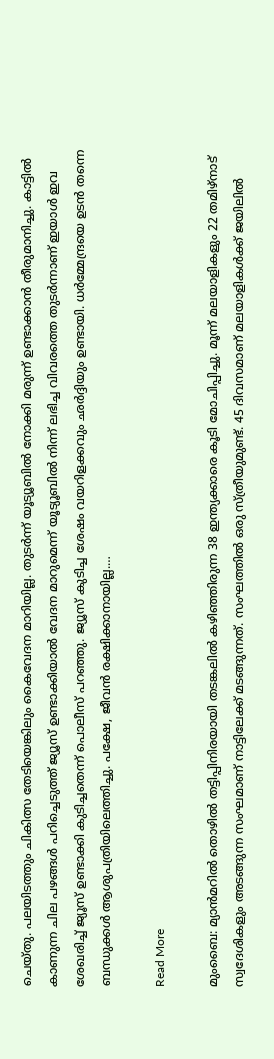ചെയ്തു. പലയിടത്തും ചികിത്സ തേടിയെങ്കിലും കൈവേദന മാറിയില്ല. തുടർന്ന് യൂട്യൂബിൽ നോക്കി മരുന്ന് ഉണ്ടാക്കാൻ തീരുമാനിച്ചു. കാട്ടിൽ കാണുന്ന ചില പഴങ്ങൾ പറിച്ചെടുത്ത് ജ്യൂസ് ഉണ്ടാക്കിയാൽ വേദന മാറുമെന്ന് യൂട്യൂബിൽ നിന്ന് ലഭിച്ച വിവരത്തെ തുടർന്നാണ് ഇയാൾ ഇവ ശേഖരിച്ച് ജ്യൂസ് ഉണ്ടാക്കി കുടിച്ചതെന്ന് പൊലീസ് പറഞ്ഞു. ജ്യൂസ് കുടിച്ച ശേഷം വയറിളക്കവും ഛർദ്ദിയും ഉണ്ടായി. ധർമ്മേന്ദ്രയെ ഉടൻ തന്നെ ബന്ധുക്കൾ ആശുപത്രിയിലെത്തിച്ചു. പക്ഷേ, ജീവൻ രക്ഷിക്കാനായില്ല.…

Read More

മുംബൈ: മ്യാൻമറിൽ തൊഴിൽ തട്ടിപ്പിനിരയായി തടങ്കലിൽ കഴിഞ്ഞിരുന്ന 38 ഇന്ത്യക്കാരെ കൂടി മോചിപ്പിച്ചു. മൂന്ന് മലയാളികളും 22 തമിഴ്നാട് സ്വദേശികളും അടങ്ങുന്ന സംഘമാണ് നാട്ടിലേക്ക് മടങ്ങുന്നത്. സംഘത്തിൽ ഒരു സ്ത്രീയുമുണ്ട്. 45 ദിവസമാണ് മലയാളികൾക്ക് ജയിലിൽ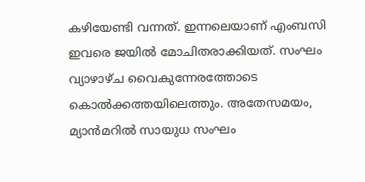കഴിയേണ്ടി വന്നത്. ഇന്നലെയാണ് എംബസി ഇവരെ ജയിൽ മോചിതരാക്കിയത്. സംഘം വ്യാഴാഴ്ച വൈകുന്നേരത്തോടെ കൊൽക്കത്തയിലെത്തും. അതേസമയം, മ്യാൻമറിൽ സായുധ സംഘം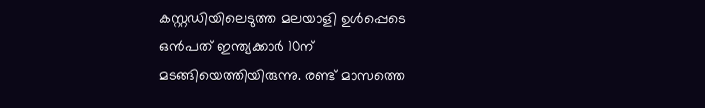കസ്റ്റഡിയിലെടുത്ത മലയാളി ഉൾപ്പെടെ ഒൻപത് ഇന്ത്യക്കാർ 10ന് മടങ്ങിയെത്തിയിരുന്നു. രണ്ട് മാസത്തെ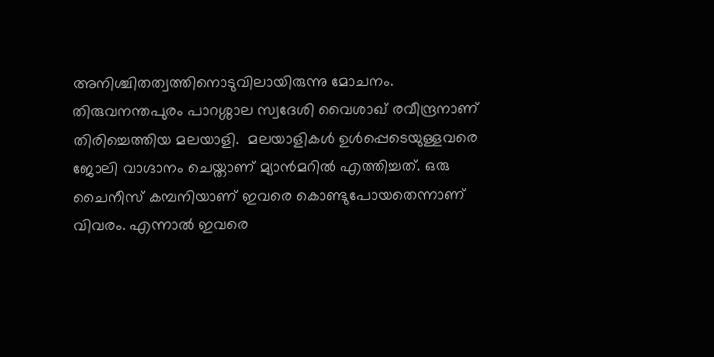അനിശ്ചിതത്വത്തിനൊടുവിലായിരുന്നു മോചനം. തിരുവനന്തപുരം പാറശ്ശാല സ്വദേശി വൈശാഖ് രവീന്ദ്രനാണ് തിരിച്ചെത്തിയ മലയാളി.  മലയാളികൾ ഉൾപ്പെടെയുള്ളവരെ ജോലി വാഗ്ദാനം ചെയ്താണ് മ്യാൻമറിൽ എത്തിച്ചത്. ഒരു ചൈനീസ് കമ്പനിയാണ് ഇവരെ കൊണ്ടുപോയതെന്നാണ് വിവരം. എന്നാൽ ഇവരെ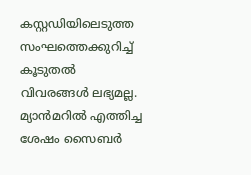കസ്റ്റഡിയിലെടുത്ത സംഘത്തെക്കുറിച്ച് കൂടുതൽ വിവരങ്ങൾ ലഭ്യമല്ല. മ്യാൻമറിൽ എത്തിച്ച ശേഷം സൈബർ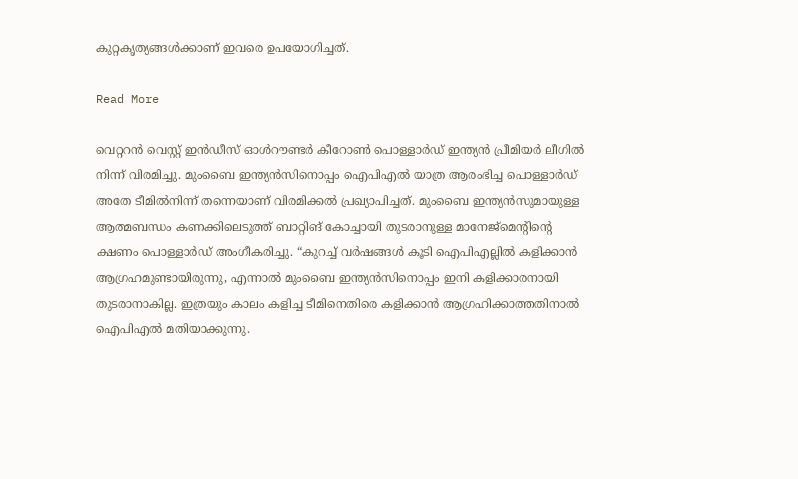കുറ്റകൃത്യങ്ങൾക്കാണ് ഇവരെ ഉപയോഗിച്ചത്.

Read More

വെറ്ററൻ വെസ്റ്റ് ഇൻഡീസ് ഓൾറൗണ്ടർ കീറോൺ പൊള്ളാർഡ് ഇന്ത്യൻ പ്രീമിയർ ലീഗിൽ നിന്ന് വിരമിച്ചു. മുംബൈ ഇന്ത്യൻസിനൊപ്പം ഐപിഎൽ യാത്ര ആരംഭിച്ച പൊള്ളാർഡ് അതേ ടീമിൽനിന്ന് തന്നെയാണ് വിരമിക്കൽ പ്രഖ്യാപിച്ചത്. മുംബൈ ഇന്ത്യൻസുമായുള്ള ആത്മബന്ധം കണക്കിലെടുത്ത് ബാറ്റിങ് കോച്ചായി തുടരാനുള്ള മാനേജ്മെന്‍റിന്‍റെ ക്ഷണം പൊള്ളാർഡ് അംഗീകരിച്ചു. “കുറച്ച് വർഷങ്ങൾ കൂടി ഐപിഎല്ലിൽ കളിക്കാൻ ആഗ്രഹമുണ്ടായിരുന്നു, എന്നാൽ മുംബൈ ഇന്ത്യൻസിനൊപ്പം ഇനി കളിക്കാരനായി തുടരാനാകില്ല. ഇത്രയും കാലം കളിച്ച ടീമിനെതിരെ കളിക്കാൻ ആഗ്രഹിക്കാത്തതിനാൽ ഐപിഎൽ മതിയാക്കുന്നു.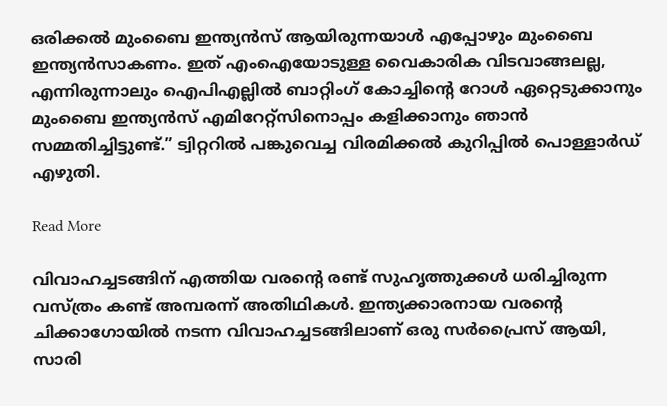ഒരിക്കൽ മുംബൈ ഇന്ത്യൻസ് ആയിരുന്നയാൾ എപ്പോഴും മുംബൈ ഇന്ത്യൻസാകണം. ഇത് എംഐയോടുള്ള വൈകാരിക വിടവാങ്ങലല്ല, എന്നിരുന്നാലും ഐപിഎല്ലിൽ ബാറ്റിംഗ് കോച്ചിന്റെ റോൾ ഏറ്റെടുക്കാനും മുംബൈ ഇന്ത്യൻസ് എമിറേറ്റ്സിനൊപ്പം കളിക്കാനും ഞാൻ സമ്മതിച്ചിട്ടുണ്ട്.” ട്വിറ്ററിൽ പങ്കുവെച്ച വിരമിക്കൽ കുറിപ്പിൽ പൊള്ളാർഡ് എഴുതി.

Read More

വിവാഹച്ചടങ്ങിന് എത്തിയ വരന്‍റെ രണ്ട് സുഹൃത്തുക്കൾ ധരിച്ചിരുന്ന വസ്ത്രം കണ്ട് അമ്പരന്ന് അതിഥികൾ. ഇന്ത്യക്കാരനായ വരന്റെ ചിക്കാഗോയിൽ നടന്ന വിവാഹച്ചടങ്ങിലാണ് ഒരു സർപ്രൈസ് ആയി, സാരി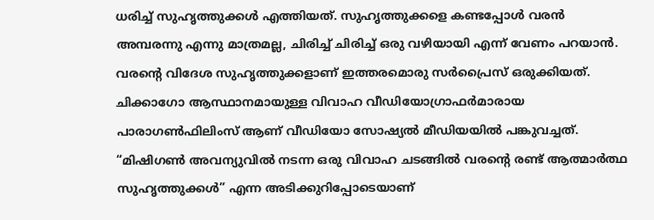ധരിച്ച് സുഹൃത്തുക്കൾ എത്തിയത്. സുഹൃത്തുക്കളെ കണ്ടപ്പോൾ വരൻ അമ്പരന്നു എന്നു മാത്രമല്ല, ചിരിച്ച് ചിരിച്ച് ഒരു വഴിയായി എന്ന് വേണം പറയാൻ. വരന്‍റെ വിദേശ സുഹൃത്തുക്കളാണ് ഇത്തരമൊരു സർപ്രൈസ് ഒരുക്കിയത്. ചിക്കാഗോ ആസ്ഥാനമായുള്ള വിവാഹ വീഡിയോഗ്രാഫർമാരായ പാരാഗൺഫിലിംസ് ആണ് വീഡിയോ സോഷ്യൽ മീഡിയയിൽ പങ്കുവച്ചത്. “മിഷിഗൺ അവന്യുവിൽ നടന്ന ഒരു വിവാഹ ചടങ്ങിൽ വരന്റെ രണ്ട് ആത്മാർത്ഥ സുഹൃത്തുക്കൾ” എന്ന അടിക്കുറിപ്പോടെയാണ്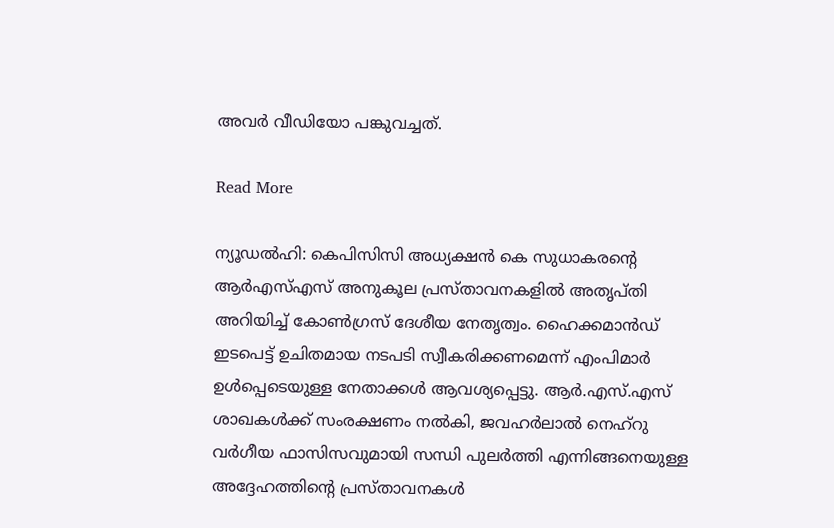അവർ വീഡിയോ പങ്കുവച്ചത്.

Read More

ന്യൂ‍ഡൽഹി: കെപിസിസി അധ്യക്ഷൻ കെ സുധാകരന്‍റെ ആർഎസ്എസ് അനുകൂല പ്രസ്താവനകളിൽ അതൃപ്തി അറിയിച്ച് കോൺഗ്രസ് ദേശീയ നേതൃത്വം. ഹൈക്കമാൻഡ് ഇടപെട്ട് ഉചിതമായ നടപടി സ്വീകരിക്കണമെന്ന് എംപിമാർ ഉൾപ്പെടെയുള്ള നേതാക്കൾ ആവശ്യപ്പെട്ടു. ആർ.എസ്.എസ് ശാഖകൾക്ക് സംരക്ഷണം നൽകി, ജവഹർലാൽ നെഹ്റു വർഗീയ ഫാസിസവുമായി സന്ധി പുലർത്തി എന്നിങ്ങനെയുള്ള അദ്ദേഹത്തിന്‍റെ പ്രസ്താവനകൾ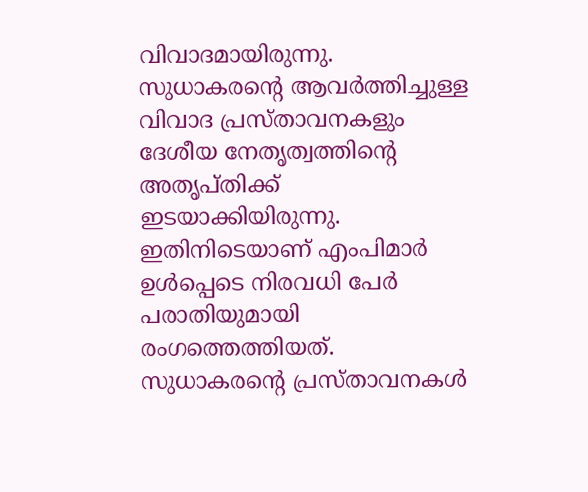വിവാദമായിരുന്നു. സുധാകരന്‍റെ ആവർത്തിച്ചുള്ള വിവാദ പ്രസ്താവനകളും ദേശീയ നേതൃത്വത്തിന്‍റെ അതൃപ്തിക്ക് ഇടയാക്കിയിരുന്നു. ഇതിനിടെയാണ് എംപിമാർ ഉൾപ്പെടെ നിരവധി പേർ പരാതിയുമായി രംഗത്തെത്തിയത്. സുധാകരന്‍റെ പ്രസ്താവനകൾ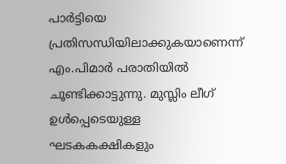പാർട്ടിയെ പ്രതിസന്ധിയിലാക്കുകയാണെന്ന് എം.പിമാർ പരാതിയിൽ ചൂണ്ടിക്കാട്ടുന്നു. മുസ്ലിം ലീഗ് ഉൾപ്പെടെയുള്ള ഘടകകക്ഷികളും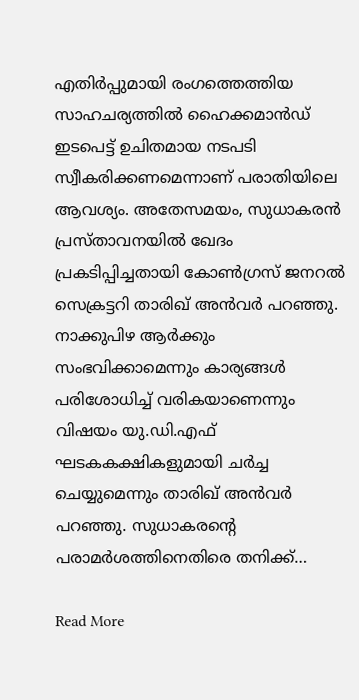എതിർപ്പുമായി രംഗത്തെത്തിയ സാഹചര്യത്തിൽ ഹൈക്കമാൻഡ് ഇടപെട്ട് ഉചിതമായ നടപടി സ്വീകരിക്കണമെന്നാണ് പരാതിയിലെ ആവശ്യം. അതേസമയം, സുധാകരൻ പ്രസ്താവനയിൽ ഖേദം പ്രകടിപ്പിച്ചതായി കോൺഗ്രസ് ജനറൽ സെക്രട്ടറി താരിഖ് അൻവർ പറഞ്ഞു. നാക്കുപിഴ ആർക്കും സംഭവിക്കാമെന്നും കാര്യങ്ങൾ പരിശോധിച്ച് വരികയാണെന്നും വിഷയം യു.ഡി.എഫ് ഘടകകക്ഷികളുമായി ചർച്ച ചെയ്യുമെന്നും താരിഖ് അൻവർ പറഞ്ഞു. സുധാകരന്‍റെ പരാമർശത്തിനെതിരെ തനിക്ക്…

Read More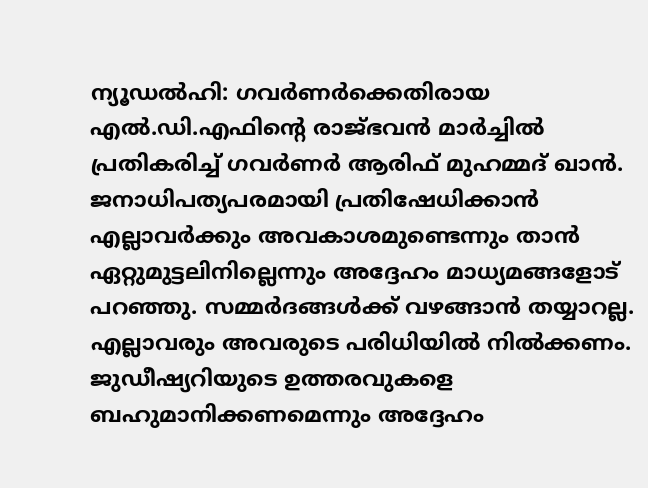ന്യൂഡല്‍ഹി: ഗവർണർക്കെതിരായ എൽ.ഡി.എഫിന്റെ രാജ്ഭവൻ മാർച്ചിൽ പ്രതികരിച്ച് ഗവർണർ ആരിഫ് മുഹമ്മദ് ഖാൻ. ജനാധിപത്യപരമായി പ്രതിഷേധിക്കാന്‍ എല്ലാവര്‍ക്കും അവകാശമുണ്ടെന്നും താൻ ഏറ്റുമുട്ടലിനില്ലെന്നും അദ്ദേഹം മാധ്യമങ്ങളോട് പറഞ്ഞു. സമ്മർദങ്ങൾക്ക് വഴങ്ങാൻ തയ്യാറല്ല. എല്ലാവരും അവരുടെ പരിധിയിൽ നിൽക്കണം. ജുഡീഷ്യറിയുടെ ഉത്തരവുകളെ ബഹുമാനിക്കണമെന്നും അദ്ദേഹം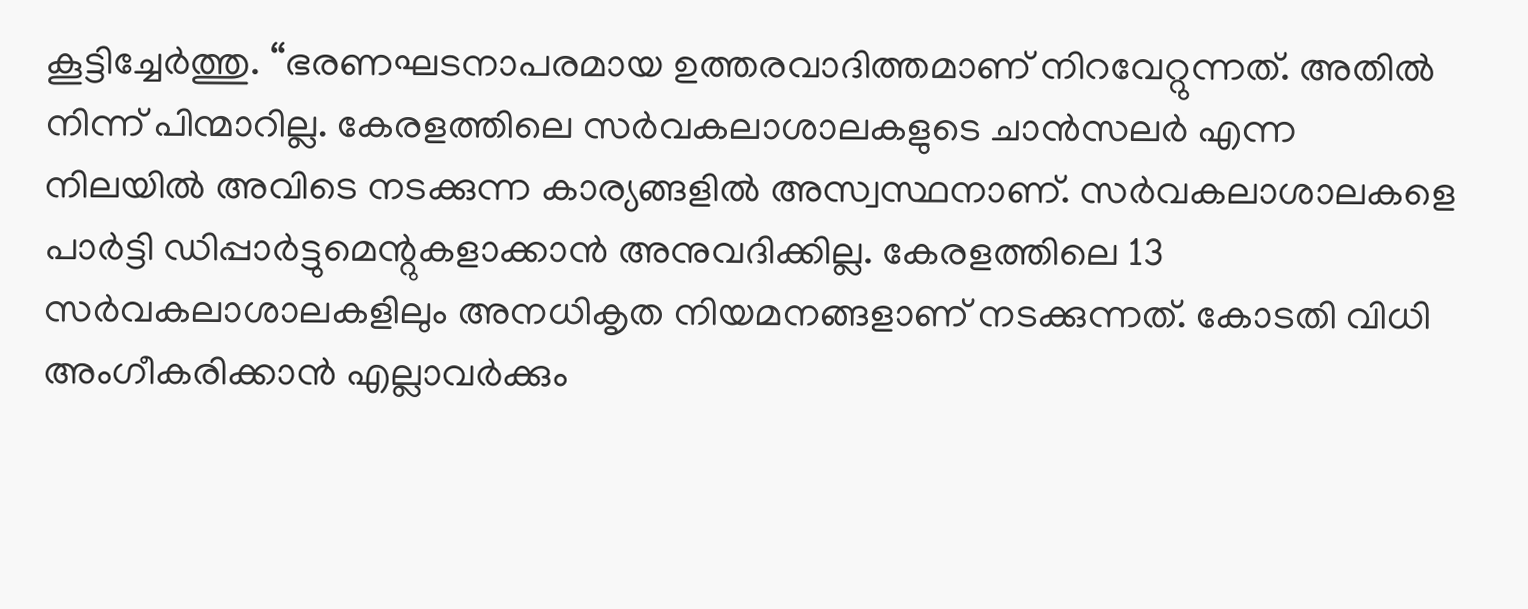കൂട്ടിച്ചേർത്തു. “ഭരണഘടനാപരമായ ഉത്തരവാദിത്തമാണ് നിറവേറ്റുന്നത്. അതില്‍ നിന്ന് പിന്മാറില്ല. കേരളത്തിലെ സര്‍വകലാശാലകളുടെ ചാന്‍സലര്‍ എന്ന നിലയില്‍ അവിടെ നടക്കുന്ന കാര്യങ്ങളില്‍ അസ്വസ്ഥനാണ്. സര്‍വകലാശാലകളെ പാര്‍ട്ടി ഡിപ്പാര്‍ട്ടുമെന്റുകളാക്കാന്‍ അനുവദിക്കില്ല. കേരളത്തിലെ 13 സര്‍വകലാശാലകളിലും അനധികൃത നിയമനങ്ങളാണ് നടക്കുന്നത്. കോടതി വിധി അംഗീകരിക്കാന്‍ എല്ലാവര്‍ക്കും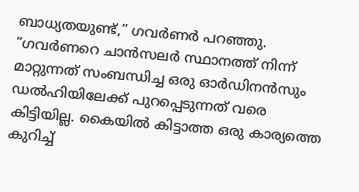ബാധ്യതയുണ്ട്,” ഗവര്‍ണര്‍ പറഞ്ഞു. “ഗവര്‍ണറെ ചാന്‍സലര്‍ സ്ഥാനത്ത് നിന്ന് മാറ്റുന്നത് സംബന്ധിച്ച ഒരു ഓര്‍ഡിനന്‍സും ഡല്‍ഹിയിലേക്ക് പുറപ്പെടുന്നത് വരെ കിട്ടിയില്ല. കൈയില്‍ കിട്ടാത്ത ഒരു കാര്യത്തെ കുറിച്ച്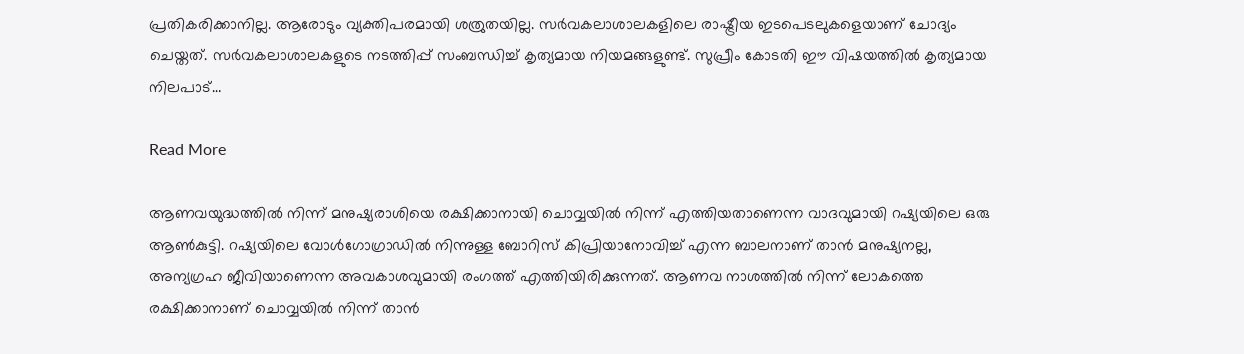പ്രതികരിക്കാനില്ല. ആരോടും വ്യക്തിപരമായി ശത്രുതയില്ല. സര്‍വകലാശാലകളിലെ രാഷ്ട്രീയ ഇടപെടലുകളെയാണ് ചോദ്യം ചെയ്തത്. സര്‍വകലാശാലകളുടെ നടത്തിപ്പ് സംബന്ധിച്ച് കൃത്യമായ നിയമങ്ങളുണ്ട്. സുപ്രീം കോടതി ഈ വിഷയത്തില്‍ കൃത്യമായ നിലപാട്…

Read More

ആണവയുദ്ധത്തിൽ നിന്ന് മനുഷ്യരാശിയെ രക്ഷിക്കാനായി ചൊവ്വയിൽ നിന്ന് എത്തിയതാണെന്ന വാദവുമായി റഷ്യയിലെ ഒരു ആൺകുട്ടി. റഷ്യയിലെ വോൾഗോഗ്രാഡിൽ നിന്നുള്ള ബോറിസ് കിപ്രിയാനോവിച്ച് എന്ന ബാലനാണ് താൻ മനുഷ്യനല്ല, അന്യഗ്രഹ ജീവിയാണെന്ന അവകാശവുമായി രംഗത്ത് എത്തിയിരിക്കുന്നത്. ആണവ നാശത്തിൽ നിന്ന് ലോകത്തെ രക്ഷിക്കാനാണ് ചൊവ്വയിൽ നിന്ന് താൻ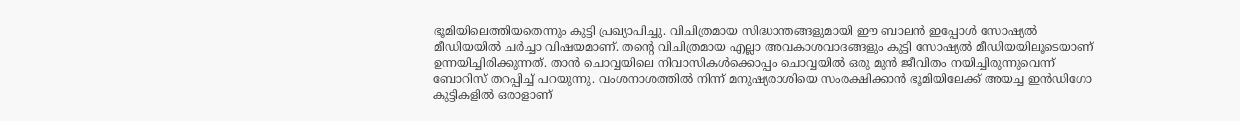ഭൂമിയിലെത്തിയതെന്നും കുട്ടി പ്രഖ്യാപിച്ചു. വിചിത്രമായ സിദ്ധാന്തങ്ങളുമായി ഈ ബാലൻ ഇപ്പോൾ സോഷ്യൽ മീഡിയയിൽ ചർച്ചാ വിഷയമാണ്. തന്‍റെ വിചിത്രമായ എല്ലാ അവകാശവാദങ്ങളും കുട്ടി സോഷ്യൽ മീഡിയയിലൂടെയാണ് ഉന്നയിച്ചിരിക്കുന്നത്. താൻ ചൊവ്വയിലെ നിവാസികൾക്കൊപ്പം ചൊവ്വയിൽ ഒരു മുൻ ജീവിതം നയിച്ചിരുന്നുവെന്ന് ബോറിസ് തറപ്പിച്ച് പറയുന്നു. വംശനാശത്തിൽ നിന്ന് മനുഷ്യരാശിയെ സംരക്ഷിക്കാൻ ഭൂമിയിലേക്ക് അയച്ച ഇൻഡിഗോ കുട്ടികളിൽ ഒരാളാണ്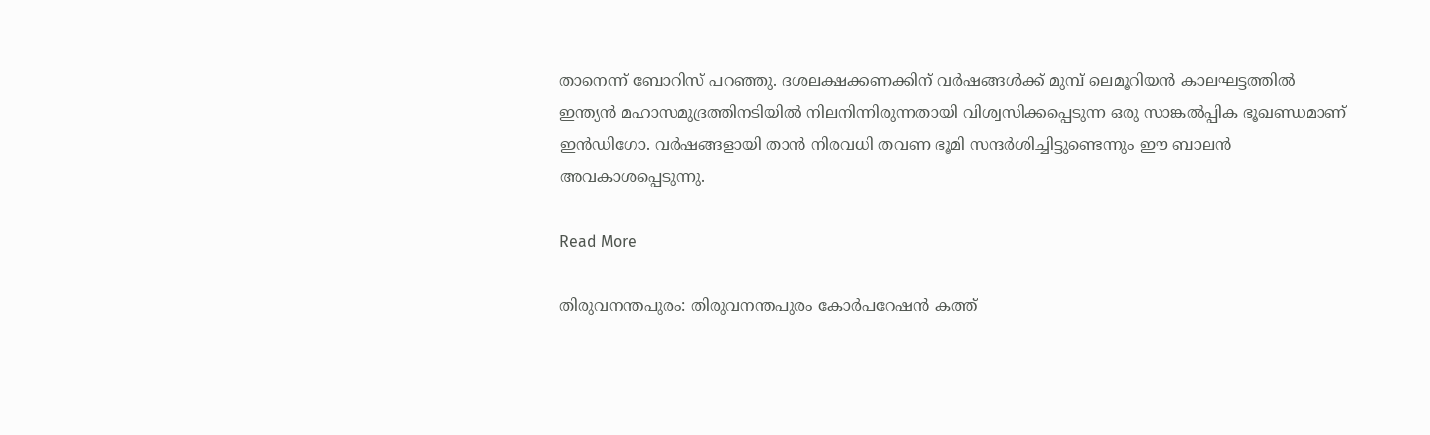താനെന്ന് ബോറിസ് പറഞ്ഞു. ദശലക്ഷക്കണക്കിന് വർഷങ്ങൾക്ക് മുമ്പ് ലെമൂറിയൻ കാലഘട്ടത്തിൽ ഇന്ത്യൻ മഹാസമുദ്രത്തിനടിയിൽ നിലനിന്നിരുന്നതായി വിശ്വസിക്കപ്പെടുന്ന ഒരു സാങ്കൽപ്പിക ഭൂഖണ്ഡമാണ് ഇൻഡിഗോ. വർഷങ്ങളായി താൻ നിരവധി തവണ ഭൂമി സന്ദർശിച്ചിട്ടുണ്ടെന്നും ഈ ബാലൻ അവകാശപ്പെടുന്നു.

Read More

തിരുവനന്തപുരം: തിരുവനന്തപുരം കോര്‍പറേഷന്‍ കത്ത്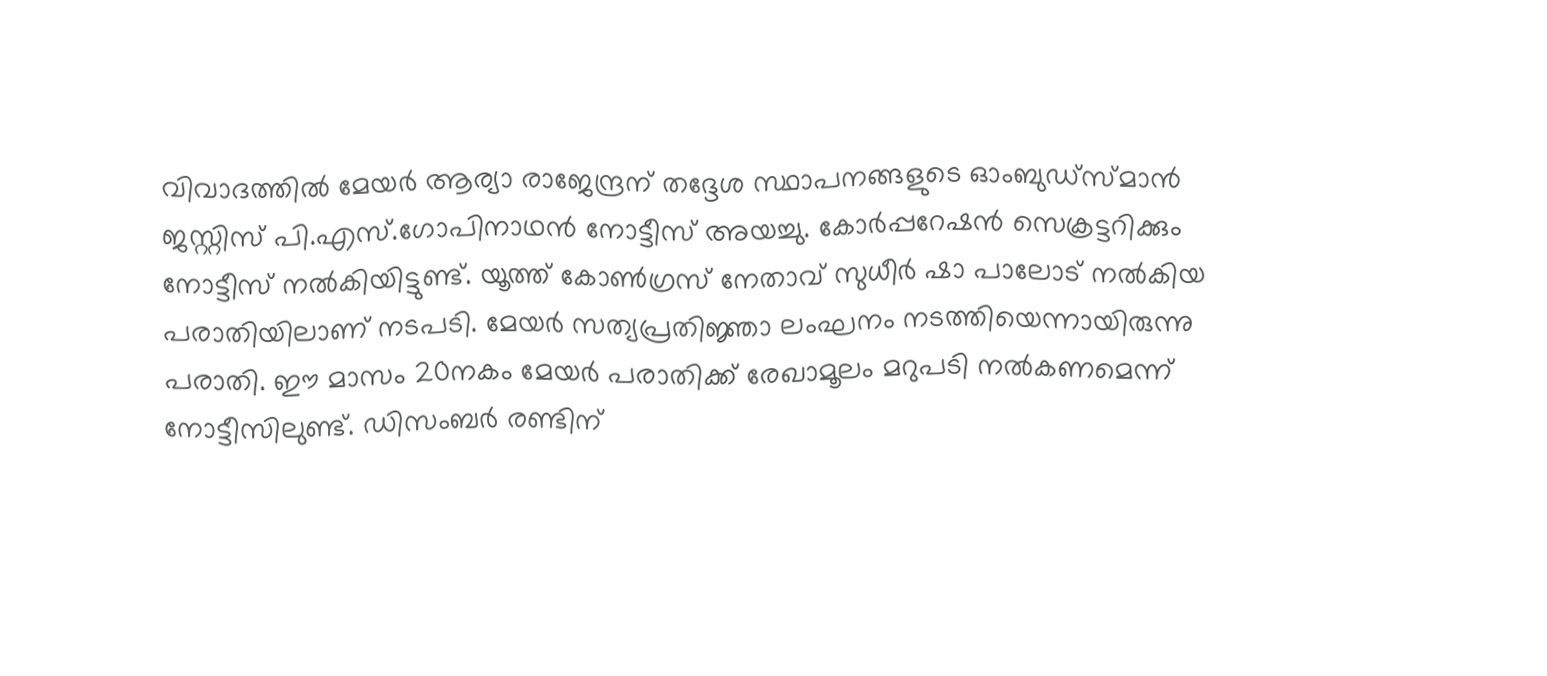വിവാദത്തില്‍ മേയര്‍ ആര്യാ രാജേന്ദ്രന് തദ്ദേശ സ്ഥാപനങ്ങളുടെ ഓംബുഡ്‌സ്മാന്‍ ജസ്റ്റിസ് പി.എസ്.ഗോപിനാഥൻ നോട്ടീസ് അയച്ചു. കോര്‍പ്പറേഷന്‍ സെക്രട്ടറിക്കും നോട്ടീസ് നല്‍കിയിട്ടുണ്ട്. യൂത്ത്‌ കോണ്‍ഗ്രസ് നേതാവ് സുധീര്‍ ഷാ പാലോട് നല്‍കിയ പരാതിയിലാണ് നടപടി. മേയര്‍ സത്യപ്രതിജ്ഞാ ലംഘനം നടത്തിയെന്നായിരുന്നു പരാതി. ഈ മാസം 20നകം മേയര്‍ പരാതിക്ക് രേഖാമൂലം മറുപടി നല്‍കണമെന്ന് നോട്ടീസിലുണ്ട്. ഡിസംബര്‍ രണ്ടിന്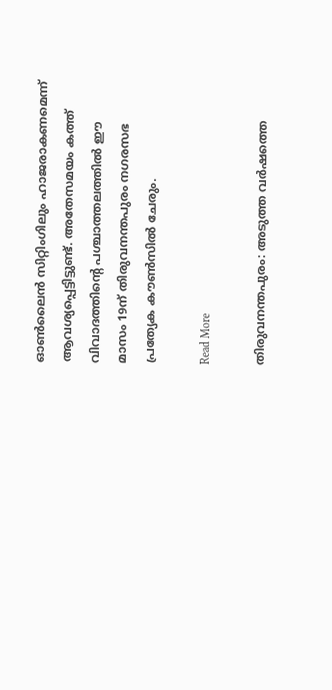ഓണ്‍ലൈന്‍ സിറ്റിംഗിലും ഹാജരാകണമെന്ന് ആവശ്യപ്പെട്ടിട്ടുണ്ട്. അതേസമയം കത്ത് വിവാദത്തിന്റെ പശ്ചാത്തലത്തില്‍ ഈ മാസം 19ന് തിരുവനന്തപുരം നഗരസഭ പ്രത്യേക കൗണ്‍സില്‍ ചേരും.

Read More

തിരുവനന്തപുരം: അടുത്ത വർഷത്തെ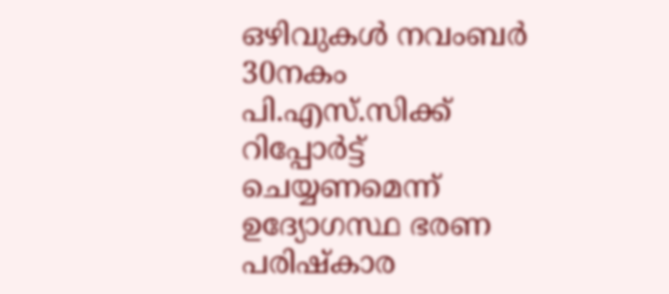ഒഴിവുകൾ നവംബർ 30നകം പി.എസ്.സിക്ക് റിപ്പോർട്ട് ചെയ്യണമെന്ന് ഉദ്യോഗസ്ഥ ഭരണ പരിഷ്കാര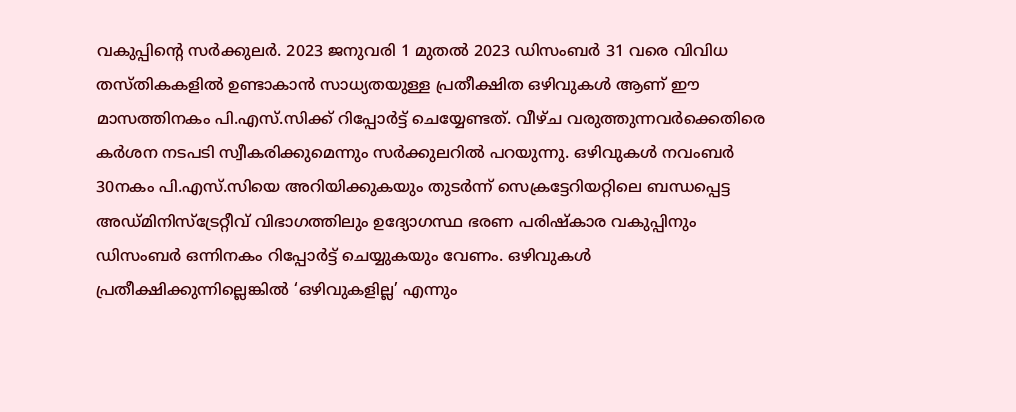വകുപ്പിന്റെ സർക്കുലർ. 2023 ജനുവരി 1 മുതൽ 2023 ഡിസംബർ 31 വരെ വിവിധ തസ്തികകളിൽ ഉണ്ടാകാൻ സാധ്യതയുള്ള പ്രതീക്ഷിത ഒഴിവുകൾ ആണ് ഈ മാസത്തിനകം പി.എസ്.സിക്ക് റിപ്പോർട്ട് ചെയ്യേണ്ടത്. വീഴ്ച വരുത്തുന്നവർക്കെതിരെ കർശന നടപടി സ്വീകരിക്കുമെന്നും സർക്കുലറിൽ പറയുന്നു. ഒഴിവുകൾ നവംബർ 30നകം പി.എസ്.സിയെ അറിയിക്കുകയും തുടർന്ന് സെക്രട്ടേറിയറ്റിലെ ബന്ധപ്പെട്ട അഡ്മിനിസ്ട്രേറ്റീവ് വിഭാഗത്തിലും ഉദ്യോഗസ്ഥ ഭരണ പരിഷ്കാര വകുപ്പിനും ഡിസംബർ ഒന്നിനകം റിപ്പോർട്ട് ചെയ്യുകയും വേണം. ഒഴിവുകൾ പ്രതീക്ഷിക്കുന്നില്ലെങ്കിൽ ‘ഒഴിവുകളില്ല’ എന്നും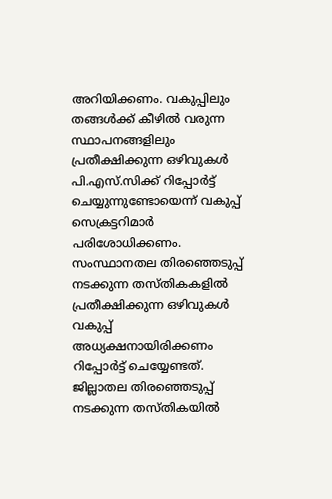അറിയിക്കണം. വകുപ്പിലും തങ്ങൾക്ക് കീഴിൽ വരുന്ന സ്ഥാപനങ്ങളിലും പ്രതീക്ഷിക്കുന്ന ഒഴിവുകൾ പി.എസ്.സിക്ക് റിപ്പോർട്ട് ചെയ്യുന്നുണ്ടോയെന്ന് വകുപ്പ് സെക്രട്ടറിമാർ പരിശോധിക്കണം. സംസ്ഥാനതല തിരഞ്ഞെടുപ്പ് നടക്കുന്ന തസ്തികകളിൽ പ്രതീക്ഷിക്കുന്ന ഒഴിവുകൾ വകുപ്പ് അധ്യക്ഷനായിരിക്കണം റിപ്പോർട്ട് ചെയ്യേണ്ടത്. ജില്ലാതല തിരഞ്ഞെടുപ്പ് നടക്കുന്ന തസ്തികയിൽ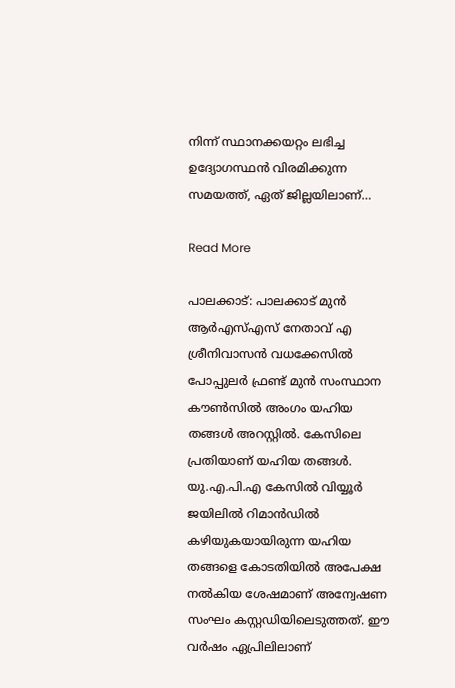നിന്ന് സ്ഥാനക്കയറ്റം ലഭിച്ച ഉദ്യോഗസ്ഥൻ വിരമിക്കുന്ന സമയത്ത്, ഏത് ജില്ലയിലാണ്…

Read More

പാലക്കാട്: പാലക്കാട് മുൻ ആർഎസ്എസ് നേതാവ് എ ശ്രീനിവാസൻ വധക്കേസിൽ പോപ്പുലർ ഫ്രണ്ട് മുൻ സംസ്ഥാന കൗൺസിൽ അംഗം യഹിയ തങ്ങൾ അറസ്റ്റിൽ. കേസിലെ പ്രതിയാണ് യഹിയ തങ്ങൾ. യു.എ.പി.എ കേസിൽ വിയ്യൂർ ജയിലിൽ റിമാൻഡിൽ കഴിയുകയായിരുന്ന യഹിയ തങ്ങളെ കോടതിയിൽ അപേക്ഷ നൽകിയ ശേഷമാണ് അന്വേഷണ സംഘം കസ്റ്റഡിയിലെടുത്തത്. ഈ വർഷം ഏപ്രിലിലാണ്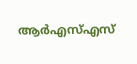ആർഎസ്എസ്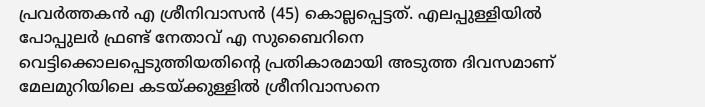പ്രവർത്തകൻ എ ശ്രീനിവാസൻ (45) കൊല്ലപ്പെട്ടത്. എലപ്പുള്ളിയിൽ പോപ്പുലർ ഫ്രണ്ട് നേതാവ് എ സുബൈറിനെ വെട്ടിക്കൊലപ്പെടുത്തിയതിന്‍റെ പ്രതികാരമായി അടുത്ത ദിവസമാണ് മേലമുറിയിലെ കടയ്ക്കുള്ളിൽ ശ്രീനിവാസനെ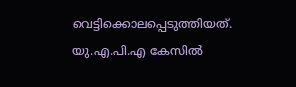വെട്ടിക്കൊലപ്പെടുത്തിയത്. യു.എ.പി.എ കേസിൽ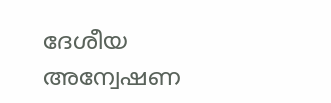ദേശീയ അന്വേഷണ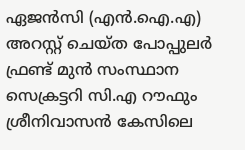ഏജൻസി (എൻ.ഐ.എ) അറസ്റ്റ് ചെയ്ത പോപ്പുലർ ഫ്രണ്ട് മുൻ സംസ്ഥാന സെക്രട്ടറി സി.എ റൗഫും ശ്രീനിവാസൻ കേസിലെ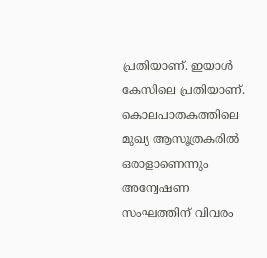പ്രതിയാണ്. ഇയാൾ കേസിലെ പ്രതിയാണ്. കൊലപാതകത്തിലെ മുഖ്യ ആസൂത്രകരിൽ ഒരാളാണെന്നും അന്വേഷണ സംഘത്തിന് വിവരം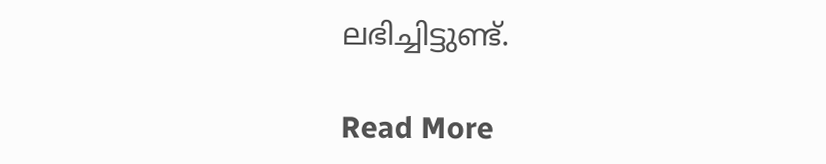ലഭിച്ചിട്ടുണ്ട്.

Read More